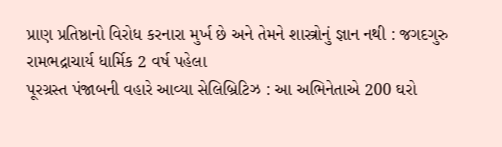પ્રાણ પ્રતિષ્ઠાનો વિરોધ કરનારા મુર્ખ છે અને તેમને શાસ્ત્રોનું જ્ઞાન નથી : જગદગુરુ રામભદ્રાચાર્ય ધાર્મિક 2 વર્ષ પહેલા
પૂરગ્રસ્ત પંજાબની વહારે આવ્યા સેલિબ્રિટિઝ : આ અભિનેતાએ 200 ઘરો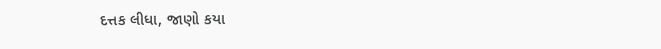દત્તક લીધા, જાણો કયા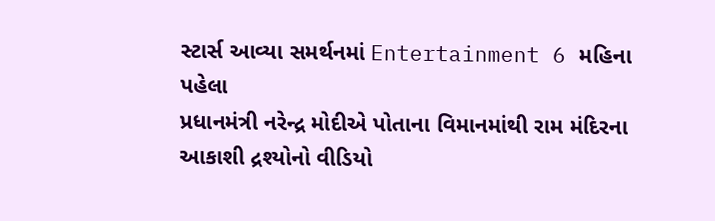સ્ટાર્સ આવ્યા સમર્થનમાં Entertainment 6 મહિના પહેલા
પ્રધાનમંત્રી નરેન્દ્ર મોદીએ પોતાના વિમાનમાંથી રામ મંદિરના આકાશી દ્રશ્યોનો વીડિયો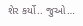શેર કર્યો.. જુઓ…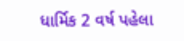ધાર્મિક 2 વર્ષ પહેલા